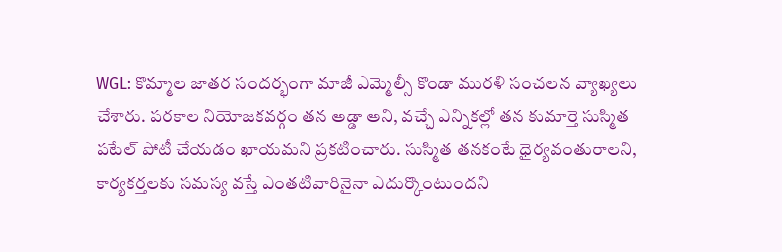WGL: కొమ్మాల జాతర సందర్భంగా మాజీ ఎమ్మెల్సీ కొండా మురళి సంచలన వ్యాఖ్యలు చేశారు. పరకాల నియోజకవర్గం తన అడ్డా అని, వచ్చే ఎన్నికల్లో తన కుమార్తె సుస్మిత పటేల్ పోటీ చేయడం ఖాయమని ప్రకటించారు. సుస్మిత తనకంటే ధైర్యవంతురాలని, కార్యకర్తలకు సమస్య వస్తే ఎంతటివారినైనా ఎదుర్కొంటుందని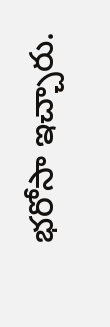భరోసా ఇచ్చారు.